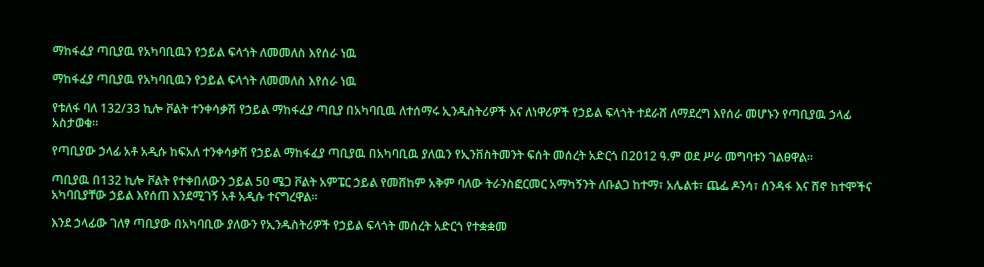ማከፋፈያ ጣቢያዉ የአካባቢዉን የኃይል ፍላጎት ለመመለስ እየሰራ ነዉ

ማከፋፈያ ጣቢያዉ የአካባቢዉን የኃይል ፍላጎት ለመመለስ እየሰራ ነዉ

የቱለፋ ባለ 132/33 ኪሎ ቮልት ተንቀሳቃሽ የኃይል ማከፋፈያ ጣቢያ በአካባቢዉ ለተሰማሩ ኢንዱስትሪዎች እና ለነዋሪዎች የኃይል ፍላጎት ተደራሸ ለማደረግ እየሰራ መሆኑን የጣቢያዉ ኃላፊ አስታወቁ።

የጣቢያው ኃላፊ አቶ አዲሱ ከፍአለ ተንቀሳቃሽ የኃይል ማከፋፈያ ጣቢያዉ በአካባቢዉ ያለዉን የኢንቨስትመንት ፍሰት መሰረት አድርጎ በ2012 ዓ.ም ወደ ሥራ መግባቱን ገልፀዋል።

ጣቢያዉ በ132 ኪሎ ቮልት የተቀበለውን ኃይል 50 ሜጋ ቮልት አምፔር ኃይል የመሸከም አቅም ባለው ትራንስፎርመር አማካኝንት ለቡልጋ ከተማ፣ አሌልቱ፣ ጨፌ ዶንሳ፣ ሰንዳፋ እና ሸኖ ከተሞችና አካባቢያቸው ኃይል እየሰጠ እንደሚገኝ አቶ አዲሱ ተናግረዋል።

እንደ ኃላፊው ገለፃ ጣቢያው በአካባቢው ያለውን የኢንዱስትሪዎች የኃይል ፍላጎት መሰረት አድርጎ የተቋቋመ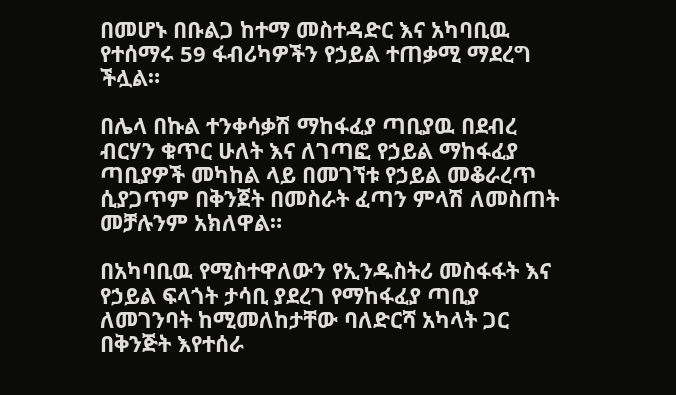በመሆኑ በቡልጋ ከተማ መስተዳድር እና አካባቢዉ የተሰማሩ 59 ፋብሪካዎችን የኃይል ተጠቃሚ ማደረግ ችሏል።

በሌላ በኩል ተንቀሳቃሽ ማከፋፈያ ጣቢያዉ በደብረ ብርሃን ቁጥር ሁለት እና ለገጣፎ የኃይል ማከፋፈያ ጣቢያዎች መካከል ላይ በመገኘቱ የኃይል መቆራረጥ ሲያጋጥም በቅንጀት በመስራት ፈጣን ምላሽ ለመስጠት መቻሉንም አክለዋል።

በአካባቢዉ የሚስተዋለውን የኢንዱስትሪ መስፋፋት እና የኃይል ፍላጎት ታሳቢ ያደረገ የማከፋፈያ ጣቢያ ለመገንባት ከሚመለከታቸው ባለድርሻ አካላት ጋር በቅንጅት እየተሰራ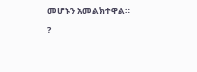መሆኑን አመልክተዋል።

?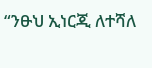“ንፁህ ኢነርጂ ለተሻለ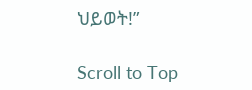ህይወት!”

Scroll to Top